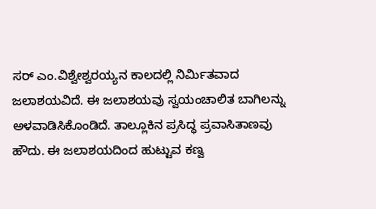ಸರ್ ಎಂ.ವಿಶ್ವೇಶ್ವರಯ್ಯನ ಕಾಲದಲ್ಲಿ ನಿರ್ಮಿತವಾದ ಜಲಾಶಯವಿದೆ. ಈ ಜಲಾಶಯವು ಸ್ವಯಂಚಾಲಿತ ಬಾಗಿಲನ್ನು ಅಳವಾಡಿಸಿಕೊಂಡಿದೆ. ತಾಲ್ಲೂಕಿನ ಪ್ರಸಿದ್ಧ ಪ್ರವಾಸಿತಾಣವು ಹೌದು. ಈ ಜಲಾಶಯದಿಂದ ಹುಟ್ಟುವ ಕಣ್ವ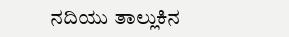ನದಿಯು ತಾಲ್ಲುಕಿನ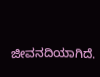ಜೀವನದಿಯಾಗಿದೆ.